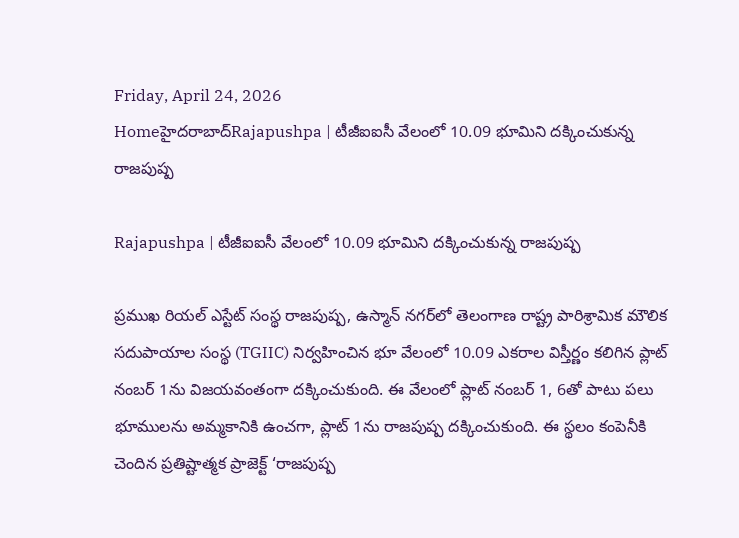Friday, April 24, 2026
Homeహైదరాబాద్‌Rajapushpa | టీజీఐఐసీ వేలంలో 10.09 భూమిని దక్కించుకున్న రాజపుష్ప

Rajapushpa | టీజీఐఐసీ వేలంలో 10.09 భూమిని దక్కించుకున్న రాజపుష్ప

ప్రముఖ రియల్ ఎస్టేట్ సంస్థ రాజపుష్ప, ఉస్మాన్ నగర్‌లో తెలంగాణ రాష్ట్ర పారిశ్రామిక మౌలిక సదుపాయాల సంస్థ (TGIIC) నిర్వహించిన భూ వేలంలో 10.09 ఎకరాల విస్తీర్ణం కలిగిన ప్లాట్ నంబర్ 1ను విజయవంతంగా దక్కించుకుంది. ఈ వేలంలో ప్లాట్ నంబర్ 1, 6తో పాటు పలు భూములను అమ్మకానికి ఉంచగా, ప్లాట్ 1ను రాజపుష్ప దక్కించుకుంది. ఈ స్థలం కంపెనీకి చెందిన ప్రతిష్టాత్మక ప్రాజెక్ట్ ‘రాజపుష్ప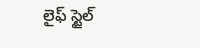లైఫ్ స్టైల్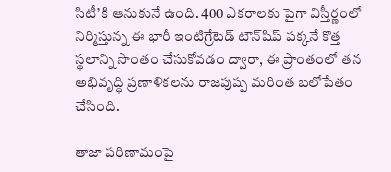సిటీ’కి ఆనుకునే ఉంది. 400 ఎకరాలకు పైగా విస్తీర్ణంలో నిర్మిస్తున్న ఈ భారీ ఇంటిగ్రేటెడ్ టౌన్‌షిప్ పక్కనే కొత్త స్థలాన్ని సొంతం చేసుకోవడం ద్వారా, ఈ ప్రాంతంలో తన అభివృద్ధి ప్రణాళికలను రాజపుష్ప మరింత బలోపేతం చేసింది.

తాజా పరిణామంపై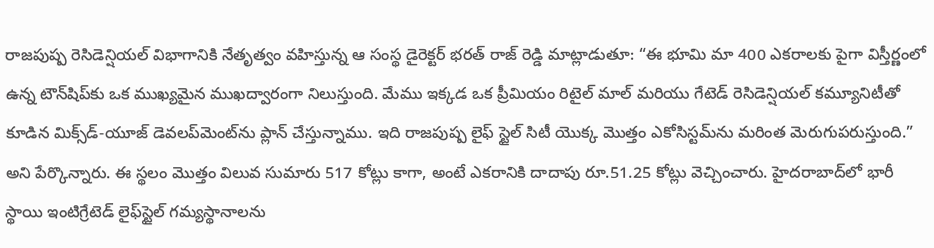రాజపుష్ప రెసిడెన్షియల్ విభాగానికి నేతృత్వం వహిస్తున్న ఆ సంస్థ డైరెక్టర్ భరత్ రాజ్ రెడ్డి మాట్లాడుతూ: “ఈ భూమి మా 400 ఎకరాలకు పైగా విస్తీర్ణంలో ఉన్న టౌన్‌షిప్‌కు ఒక ముఖ్యమైన ముఖద్వారంగా నిలుస్తుంది. మేము ఇక్కడ ఒక ప్రీమియం రిటైల్ మాల్ మరియు గేటెడ్ రెసిడెన్షియల్ కమ్యూనిటీతో కూడిన మిక్స్‌డ్-యూజ్ డెవలప్‌మెంట్‌ను ప్లాన్ చేస్తున్నాము. ఇది రాజపుష్ప లైఫ్ స్టైల్ సిటీ యొక్క మొత్తం ఎకోసిస్టమ్‌ను మరింత మెరుగుపరుస్తుంది.” అని పేర్కొన్నారు. ఈ స్థలం మొత్తం విలువ సుమారు 517 కోట్లు కాగా, అంటే ఎకరానికి దాదాపు రూ.51.25 కోట్లు వెచ్చించారు. హైదరాబాద్‌లో భారీ స్థాయి ఇంటిగ్రేటెడ్ లైఫ్‌స్టైల్ గమ్యస్థానాలను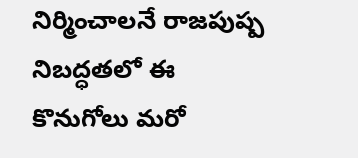నిర్మించాలనే రాజపుష్ప నిబద్ధతలో ఈ కొనుగోలు మరో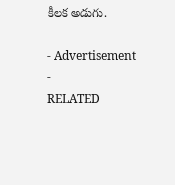కీలక అడుగు.

- Advertisement -
RELATED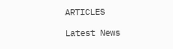ARTICLES

Latest News